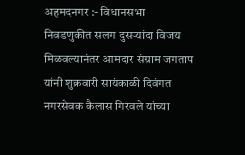अहमदनगर :- विधानसभा निवडणुकीत सलग दुसऱ्यांदा विजय मिळवल्यानंतर आमदार संग्राम जगताप यांनी शुक्रवारी सायंकाळी दिवंगत नगरसेवक कैलास गिरवले यांच्या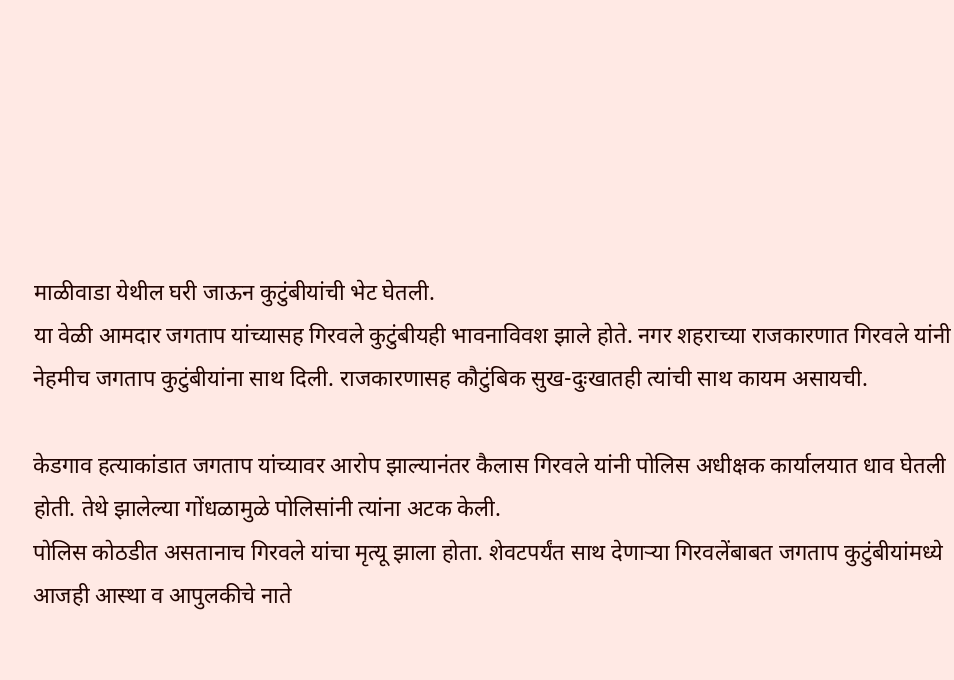माळीवाडा येथील घरी जाऊन कुटुंबीयांची भेट घेतली.
या वेळी आमदार जगताप यांच्यासह गिरवले कुटुंबीयही भावनाविवश झाले होते. नगर शहराच्या राजकारणात गिरवले यांनी नेहमीच जगताप कुटुंबीयांना साथ दिली. राजकारणासह कौटुंबिक सुख-दुःखातही त्यांची साथ कायम असायची.

केडगाव हत्याकांडात जगताप यांच्यावर आरोप झाल्यानंतर कैलास गिरवले यांनी पोलिस अधीक्षक कार्यालयात धाव घेतली होती. तेथे झालेल्या गोंधळामुळे पोलिसांनी त्यांना अटक केली.
पोलिस कोठडीत असतानाच गिरवले यांचा मृत्यू झाला होता. शेवटपर्यंत साथ देणाऱ्या गिरवलेंबाबत जगताप कुटुंबीयांमध्ये आजही आस्था व आपुलकीचे नाते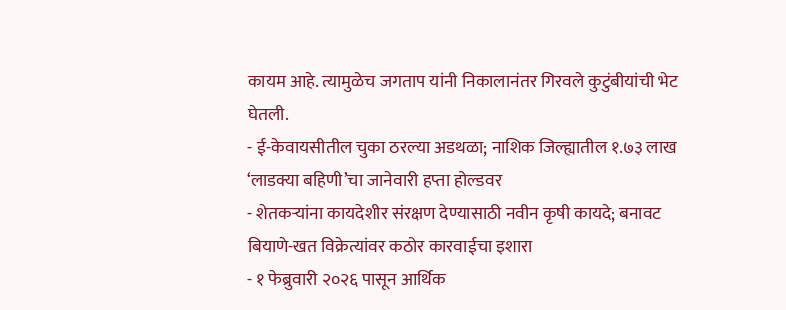कायम आहे. त्यामुळेच जगताप यांनी निकालानंतर गिरवले कुटुंबीयांची भेट घेतली.
- ई-केवायसीतील चुका ठरल्या अडथळा; नाशिक जिल्ह्यातील १.७३ लाख ‘लाडक्या बहिणी’चा जानेवारी हप्ता होल्डवर
- शेतकऱ्यांना कायदेशीर संरक्षण देण्यासाठी नवीन कृषी कायदे; बनावट बियाणे-खत विक्रेत्यांवर कठोर कारवाईचा इशारा
- १ फेब्रुवारी २०२६ पासून आर्थिक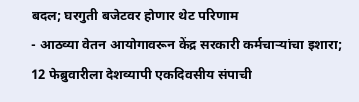बदल; घरगुती बजेटवर होणार थेट परिणाम
- आठव्या वेतन आयोगावरून केंद्र सरकारी कर्मचाऱ्यांचा इशारा; 12 फेब्रुवारीला देशव्यापी एकदिवसीय संपाची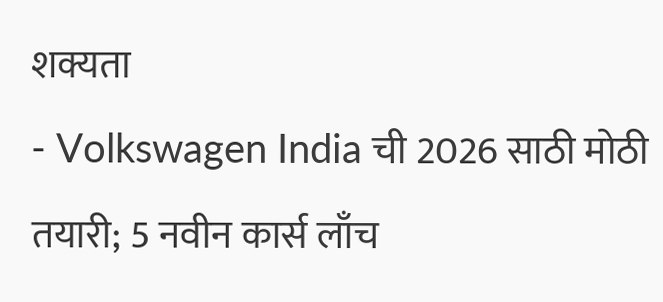शक्यता
- Volkswagen India ची 2026 साठी मोठी तयारी; 5 नवीन कार्स लाँच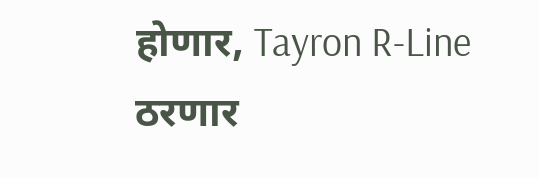होणार, Tayron R-Line ठरणार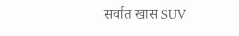सर्वात खास SUV